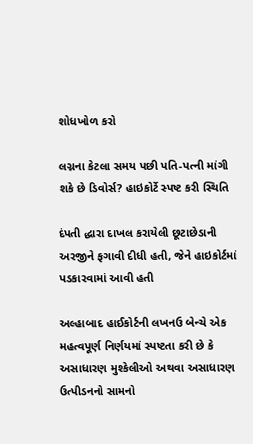શોધખોળ કરો

લગ્નના કેટલા સમય પછી પતિ-પત્ની માંગી શકે છે ડિવોર્સ? હાઇકોર્ટે સ્પષ્ટ કરી સ્થિતિ

દંપતી દ્ધારા દાખલ કરાયેલી છૂટાછેડાની અરજીને ફગાવી દીધી હતી, જેને હાઇકોર્ટમાં પડકારવામાં આવી હતી

અલ્હાબાદ હાઈકોર્ટની લખનઉ બેન્ચે એક મહત્વપૂર્ણ નિર્ણયમાં સ્પષ્ટતા કરી છે કે અસાધારણ મુશ્કેલીઓ અથવા અસાધારણ ઉત્પીડનનો સામનો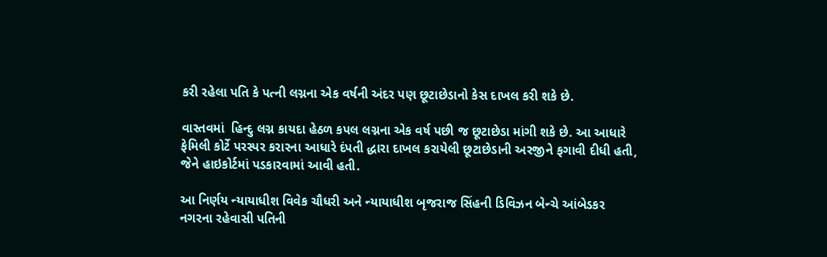કરી રહેલા પતિ કે પત્ની લગ્નના એક વર્ષની અંદર પણ છૂટાછેડાનો કેસ દાખલ કરી શકે છે.

વાસ્તવમાં  હિન્દુ લગ્ન કાયદા હેઠળ કપલ લગ્નના એક વર્ષ પછી જ છૂટાછેડા માંગી શકે છે. આ આધારે ફેમિલી કોર્ટે પરસ્પર કરારના આધારે દંપતી દ્ધારા દાખલ કરાયેલી છૂટાછેડાની અરજીને ફગાવી દીધી હતી, જેને હાઇકોર્ટમાં પડકારવામાં આવી હતી.

આ નિર્ણય ન્યાયાધીશ વિવેક ચૌધરી અને ન્યાયાધીશ બૃજરાજ સિંહની ડિવિઝન બેન્ચે આંબેડકર નગરના રહેવાસી પતિની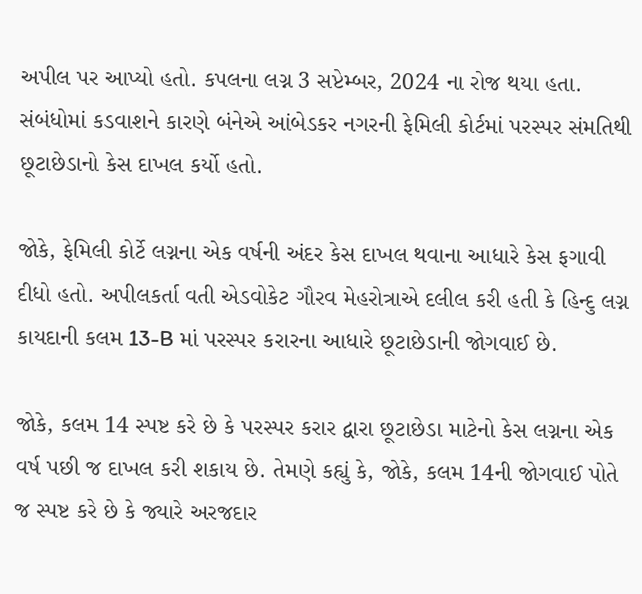અપીલ પર આપ્યો હતો. કપલના લગ્ન 3 સપ્ટેમ્બર, 2024 ના રોજ થયા હતા. સંબંધોમાં કડવાશને કારણે બંનેએ આંબેડકર નગરની ફેમિલી કોર્ટમાં પરસ્પર સંમતિથી છૂટાછેડાનો કેસ દાખલ કર્યો હતો.

જોકે, ફેમિલી કોર્ટે લગ્નના એક વર્ષની અંદર કેસ દાખલ થવાના આધારે કેસ ફગાવી દીધો હતો. અપીલકર્તા વતી એડવોકેટ ગૌરવ મેહરોત્રાએ દલીલ કરી હતી કે હિન્દુ લગ્ન કાયદાની કલમ 13-B માં પરસ્પર કરારના આધારે છૂટાછેડાની જોગવાઈ છે.

જોકે, કલમ 14 સ્પષ્ટ કરે છે કે પરસ્પર કરાર દ્વારા છૂટાછેડા માટેનો કેસ લગ્નના એક વર્ષ પછી જ દાખલ કરી શકાય છે. તેમણે કહ્યું કે, જોકે, કલમ 14ની જોગવાઈ પોતે જ સ્પષ્ટ કરે છે કે જ્યારે અરજદાર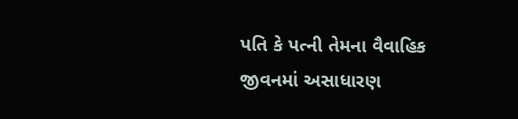પતિ કે પત્ની તેમના વૈવાહિક જીવનમાં અસાધારણ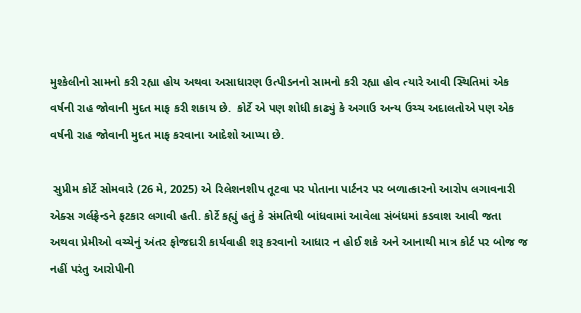મુશ્કેલીનો સામનો કરી રહ્યા હોય અથવા અસાધારણ ઉત્પીડનનો સામનો કરી રહ્યા હોવ ત્યારે આવી સ્થિતિમાં એક વર્ષની રાહ જોવાની મુદત માફ કરી શકાય છે.  કોર્ટે એ પણ શોધી કાઢ્યું કે અગાઉ અન્ય ઉચ્ચ અદાલતોએ પણ એક વર્ષની રાહ જોવાની મુદત માફ કરવાના આદેશો આપ્યા છે.

 સુપ્રીમ કોર્ટે સોમવારે (26 મે, 2025) એ રિલેશનશીપ તૂટવા પર પોતાના પાર્ટનર પર બળાત્કારનો આરોપ લગાવનારી એક્સ ગર્લફ્રેન્ડને ફટકાર લગાવી હતી. કોર્ટે કહ્યું હતું કે સંમતિથી બાંધવામાં આવેલા સંબંધમાં કડવાશ આવી જતા અથવા પ્રેમીઓ વચ્ચેનું અંતર ફોજદારી કાર્યવાહી શરૂ કરવાનો આધાર ન હોઈ શકે અને આનાથી માત્ર કોર્ટ પર બોજ જ નહીં પરંતુ આરોપીની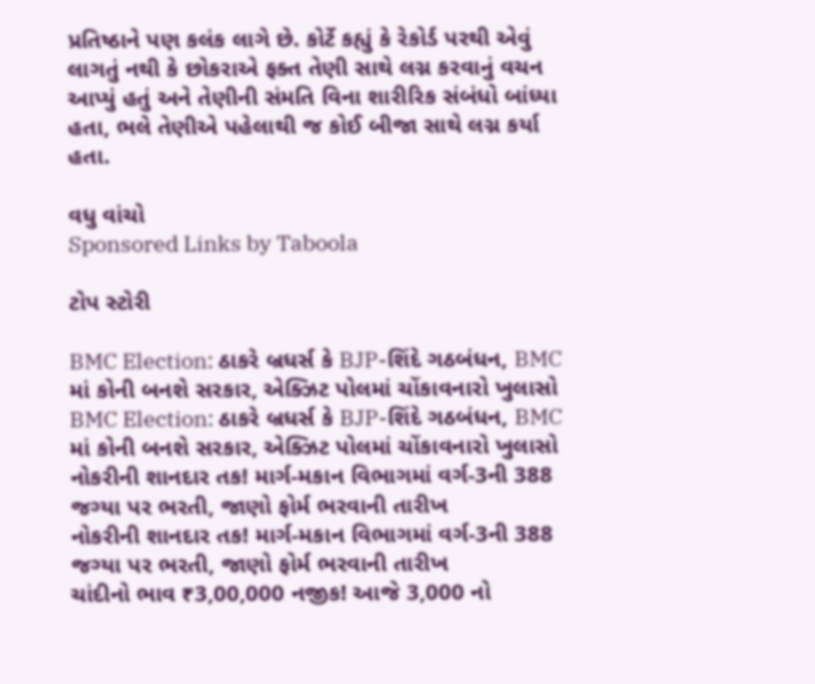પ્રતિષ્ઠાને પણ કલંક લાગે છે. કોર્ટે કહ્યું કે રેકોર્ડ પરથી એવું લાગતું નથી કે છોકરાએ ફક્ત તેણી સાથે લગ્ન કરવાનું વચન આપ્યું હતું અને તેણીની સંમતિ વિના શારીરિક સંબંધો બાંધ્યા હતા, ભલે તેણીએ પહેલાથી જ કોઈ બીજા સાથે લગ્ન કર્યા હતા.

વધુ વાંચો
Sponsored Links by Taboola

ટોપ સ્ટોરી

BMC Election: ઠાકરે બ્રધર્સ કે BJP-શિંદે ગઠબંધન, BMC માં કોની બનશે સરકાર, એક્ઝિટ પોલમાં ચોંકાવનારો ખુલાસો
BMC Election: ઠાકરે બ્રધર્સ કે BJP-શિંદે ગઠબંધન, BMC માં કોની બનશે સરકાર, એક્ઝિટ પોલમાં ચોંકાવનારો ખુલાસો
નોકરીની શાનદાર તક! માર્ગ-મકાન વિભાગમાં વર્ગ-3ની 388 જગ્યા પર ભરતી, જાણો ફોર્મ ભરવાની તારીખ
નોકરીની શાનદાર તક! માર્ગ-મકાન વિભાગમાં વર્ગ-3ની 388 જગ્યા પર ભરતી, જાણો ફોર્મ ભરવાની તારીખ
ચાંદીનો ભાવ ₹3,00,000 નજીક! આજે 3,000 નો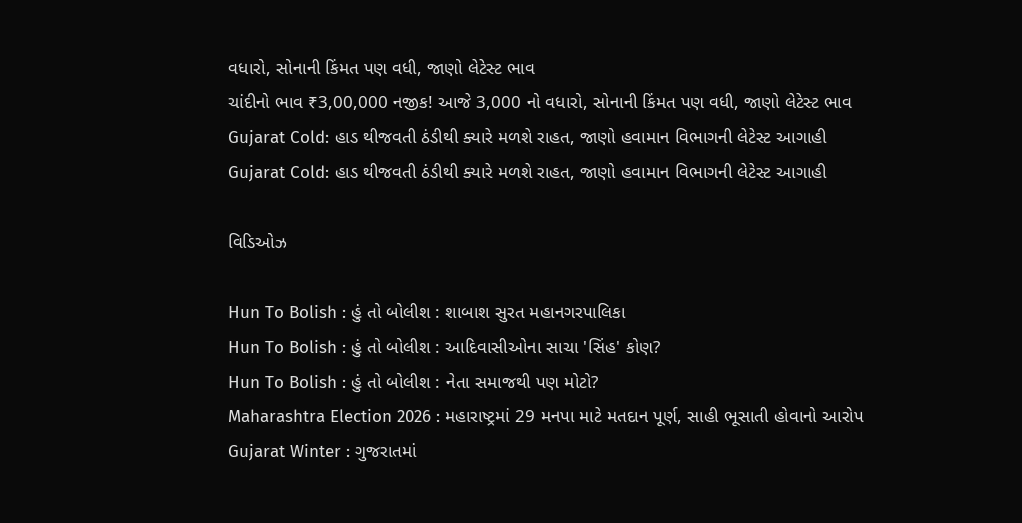વધારો, સોનાની કિંમત પણ વધી, જાણો લેટેસ્ટ ભાવ
ચાંદીનો ભાવ ₹3,00,000 નજીક! આજે 3,000 નો વધારો, સોનાની કિંમત પણ વધી, જાણો લેટેસ્ટ ભાવ
Gujarat Cold: હાડ થીજવતી ઠંડીથી ક્યારે મળશે રાહત, જાણો હવામાન વિભાગની લેટેસ્ટ આગાહી
Gujarat Cold: હાડ થીજવતી ઠંડીથી ક્યારે મળશે રાહત, જાણો હવામાન વિભાગની લેટેસ્ટ આગાહી

વિડિઓઝ

Hun To Bolish : હું તો બોલીશ : શાબાશ સુરત મહાનગરપાલિકા
Hun To Bolish : હું તો બોલીશ : આદિવાસીઓના સાચા 'સિંહ' કોણ?
Hun To Bolish : હું તો બોલીશ : નેતા સમાજથી પણ મોટો?
Maharashtra Election 2026 : મહારાષ્ટ્રમાં 29 મનપા માટે મતદાન પૂર્ણ, સાહી ભૂસાતી હોવાનો આરોપ
Gujarat Winter : ગુજરાતમાં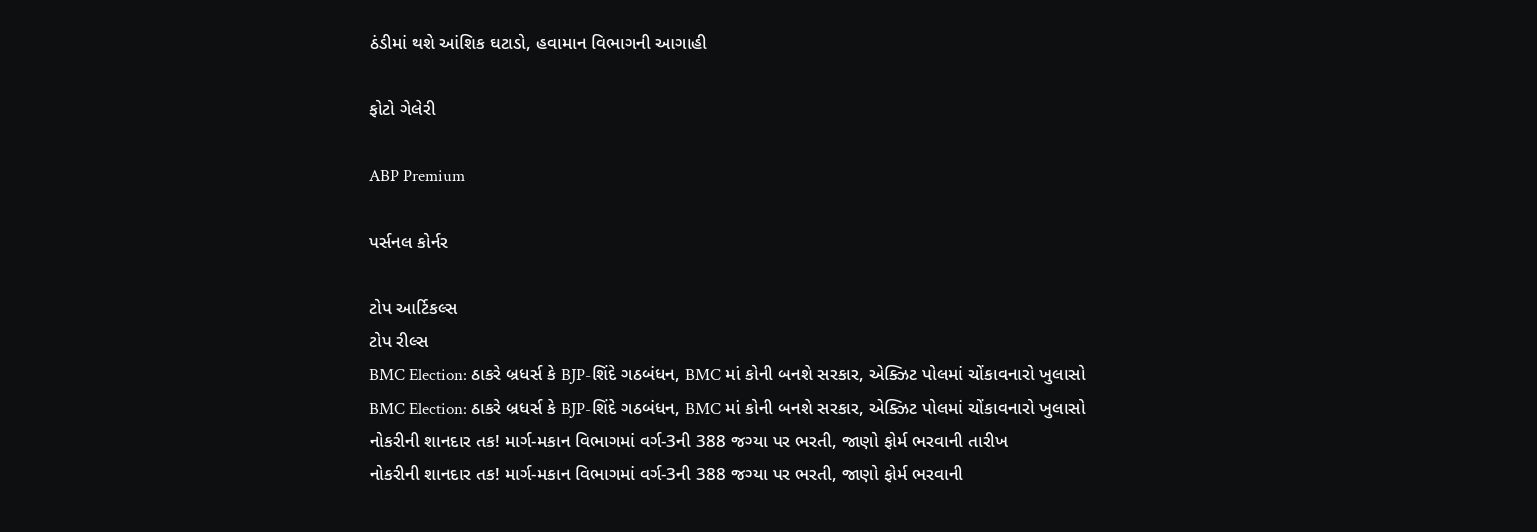ઠંડીમાં થશે આંશિક ઘટાડો, હવામાન વિભાગની આગાહી

ફોટો ગેલેરી

ABP Premium

પર્સનલ કોર્નર

ટોપ આર્ટિકલ્સ
ટોપ રીલ્સ
BMC Election: ઠાકરે બ્રધર્સ કે BJP-શિંદે ગઠબંધન, BMC માં કોની બનશે સરકાર, એક્ઝિટ પોલમાં ચોંકાવનારો ખુલાસો
BMC Election: ઠાકરે બ્રધર્સ કે BJP-શિંદે ગઠબંધન, BMC માં કોની બનશે સરકાર, એક્ઝિટ પોલમાં ચોંકાવનારો ખુલાસો
નોકરીની શાનદાર તક! માર્ગ-મકાન વિભાગમાં વર્ગ-3ની 388 જગ્યા પર ભરતી, જાણો ફોર્મ ભરવાની તારીખ
નોકરીની શાનદાર તક! માર્ગ-મકાન વિભાગમાં વર્ગ-3ની 388 જગ્યા પર ભરતી, જાણો ફોર્મ ભરવાની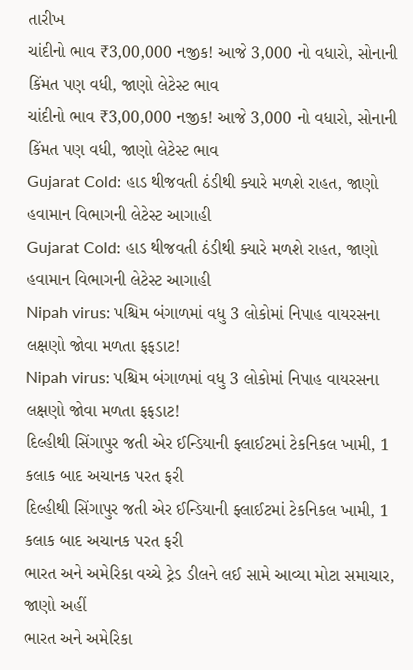તારીખ
ચાંદીનો ભાવ ₹3,00,000 નજીક! આજે 3,000 નો વધારો, સોનાની કિંમત પણ વધી, જાણો લેટેસ્ટ ભાવ
ચાંદીનો ભાવ ₹3,00,000 નજીક! આજે 3,000 નો વધારો, સોનાની કિંમત પણ વધી, જાણો લેટેસ્ટ ભાવ
Gujarat Cold: હાડ થીજવતી ઠંડીથી ક્યારે મળશે રાહત, જાણો હવામાન વિભાગની લેટેસ્ટ આગાહી
Gujarat Cold: હાડ થીજવતી ઠંડીથી ક્યારે મળશે રાહત, જાણો હવામાન વિભાગની લેટેસ્ટ આગાહી
Nipah virus: પશ્ચિમ બંગાળમાં વધુ 3 લોકોમાં નિપાહ વાયરસના લક્ષણો જોવા મળતા ફફડાટ!
Nipah virus: પશ્ચિમ બંગાળમાં વધુ 3 લોકોમાં નિપાહ વાયરસના લક્ષણો જોવા મળતા ફફડાટ!
દિલ્હીથી સિંગાપુર જતી એર ઈન્ડિયાની ફ્લાઈટમાં ટેકનિકલ ખામી, 1 કલાક બાદ અચાનક પરત ફરી
દિલ્હીથી સિંગાપુર જતી એર ઈન્ડિયાની ફ્લાઈટમાં ટેકનિકલ ખામી, 1 કલાક બાદ અચાનક પરત ફરી
ભારત અને અમેરિકા વચ્ચે ટ્રેડ ડીલને લઈ સામે આવ્યા મોટા સમાચાર, જાણો અહીં
ભારત અને અમેરિકા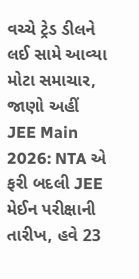વચ્ચે ટ્રેડ ડીલને લઈ સામે આવ્યા મોટા સમાચાર, જાણો અહીં
JEE Main 2026: NTA એ ફરી બદલી JEE મેઈન પરીક્ષાની તારીખ, હવે 23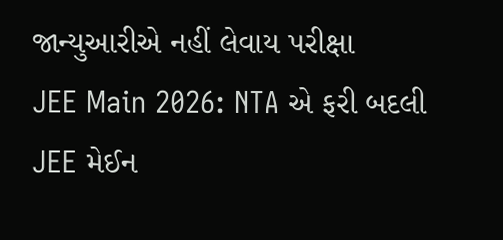જાન્યુઆરીએ નહીં લેવાય પરીક્ષા
JEE Main 2026: NTA એ ફરી બદલી JEE મેઈન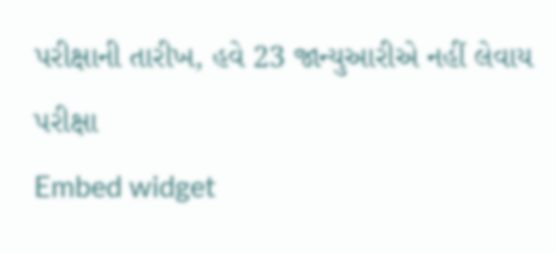પરીક્ષાની તારીખ, હવે 23 જાન્યુઆરીએ નહીં લેવાય પરીક્ષા
Embed widget